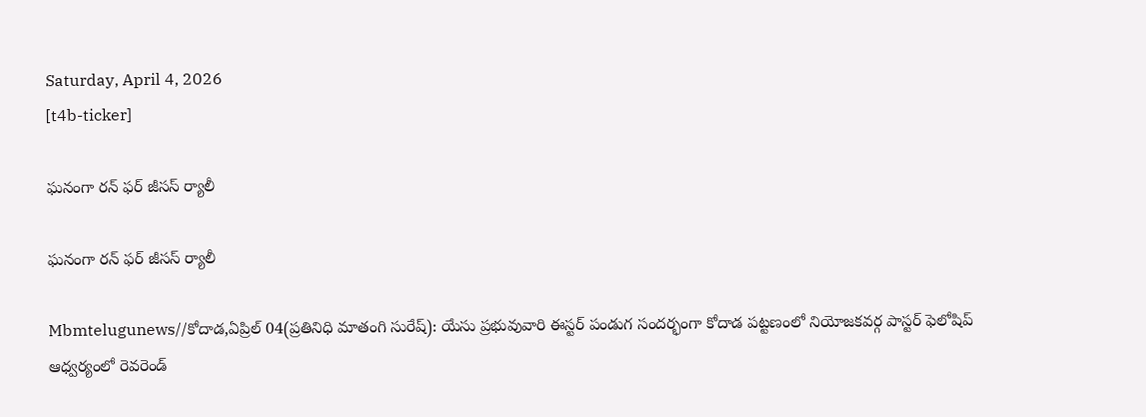Saturday, April 4, 2026
[t4b-ticker]

ఘనంగా రన్ ఫర్ జీసస్ ర్యాలీ

ఘనంగా రన్ ఫర్ జీసస్ ర్యాలీ

Mbmtelugunews//కోదాడ,ఏప్రిల్ 04(ప్రతినిధి మాతంగి సురేష్): యేసు ప్రభువువారి ఈస్టర్ పండుగ సందర్భంగా కోదాడ పట్టణంలో నియోజకవర్గ పాస్టర్ ఫెలోషిప్ ఆధ్వర్యంలో రెవరెండ్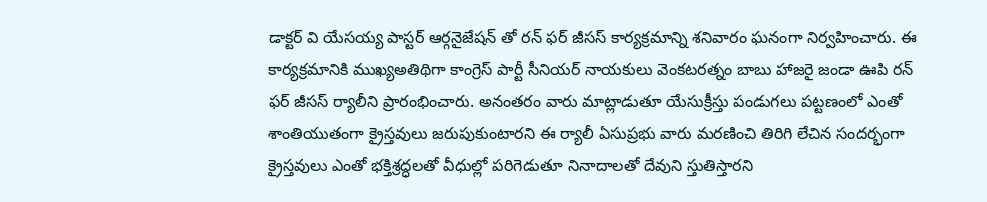డాక్టర్ వి యేసయ్య పాస్టర్ ఆర్గనైజేషన్ తో రన్ ఫర్ జీసస్ కార్యక్రమాన్ని శనివారం ఘనంగా నిర్వహించారు. ఈ కార్యక్రమానికి ముఖ్యఅతిథిగా కాంగ్రెస్ పార్టీ సీనియర్ నాయకులు వెంకటరత్నం బాబు హాజరై జండా ఊపి రన్ ఫర్ జీసస్ ర్యాలీని ప్రారంభించారు. అనంతరం వారు మాట్లాడుతూ యేసుక్రీస్తు పండుగలు పట్టణంలో ఎంతో శాంతియుతంగా క్రైస్తవులు జరుపుకుంటారని ఈ ర్యాలీ ఏసుప్రభు వారు మరణించి తిరిగి లేచిన సందర్భంగా క్రైస్తవులు ఎంతో భక్తిశ్రద్ధలతో వీధుల్లో పరిగెడుతూ నినాదాలతో దేవుని స్తుతిస్తారని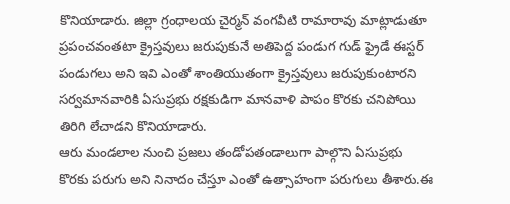కొనియాడారు. జిల్లా గ్రంధాలయ చైర్మన్ వంగవీటి రామారావు మాట్లాడుతూ ప్రపంచవంతటా క్రైస్తవులు జరుపుకునే అతిపెద్ద పండుగ గుడ్ ఫ్రైడే ఈస్టర్ పండుగలు అని ఇవి ఎంతో శాంతియుతంగా క్రైస్తవులు జరుపుకుంటారని సర్వమానవారికి ఏసుప్రభు రక్షకుడిగా మానవాళి పాపం కొరకు చనిపోయి తిరిగి లేచాడని కొనియాడారు.
ఆరు మండలాల నుంచి ప్రజలు తండోపతండాలుగా పాల్గొని ఏసుప్రభు కొరకు పరుగు అని నినాదం చేస్తూ ఎంతో ఉత్సాహంగా పరుగులు తీశారు.ఈ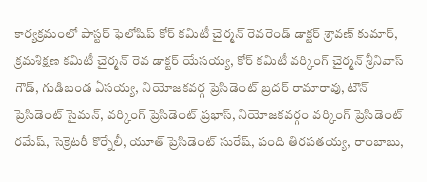కార్యక్రమంలో పాస్టర్ ఫెలోషిప్ కోర్ కమిటీ చైర్మన్ రెవరెండ్ డాక్టర్ శ్రావణ్ కుమార్, క్రమశిక్షణ కమిటీ చైర్మన్ రెవ డాక్టర్ యేసయ్య, కోర్ కమిటీ వర్కింగ్ చైర్మన్ శ్రీనివాస్ గౌడ్, గుడిబండ ఏసయ్య, నియోజకవర్గ ప్రెసిడెంట్ బ్రదర్ రామారావు, టౌన్ ప్రెసిడెంట్ సైమన్, వర్కింగ్ ప్రెసిడెంట్ ప్రభాస్, నియోజకవర్గం వర్కింగ్ ప్రెసిడెంట్ రమేష్, సెక్రెటరీ కొర్నేలీ, యూత్ ప్రెసిడెంట్ సురేష్, పంది తిరపతయ్య, రాంబాబు,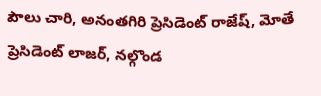పౌలు చారి, అనంతగిరి ప్రెసిడెంట్ రాజేష్, మోతే ప్రెసిడెంట్ లాజర్, నల్గొండ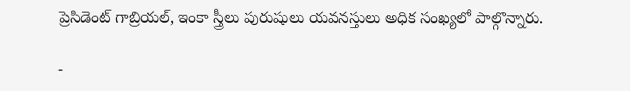ప్రెసిడెంట్ గాబ్రియల్, ఇంకా స్త్రీలు పురుషులు యవనస్తులు అధిక సంఖ్యలో పాల్గొన్నారు.

-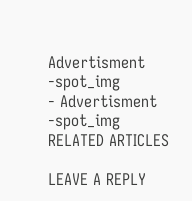Advertisment -spot_img
- Advertisment -spot_img
RELATED ARTICLES

LEAVE A REPLY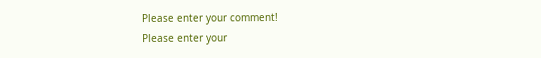Please enter your comment!
Please enter your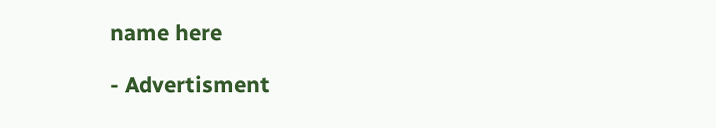name here

- Advertisment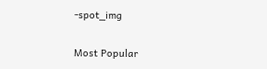-spot_img

Most Popular